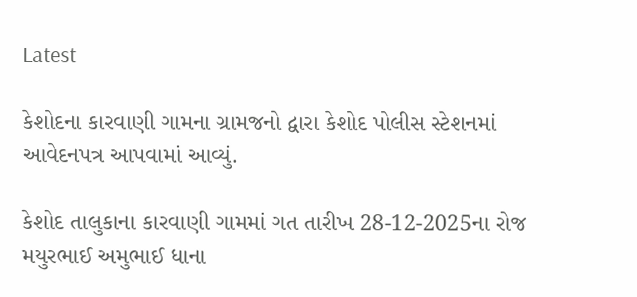Latest

કેશોદના કારવાણી ગામના ગ્રામજનો દ્વારા કેશોદ પોલીસ સ્ટેશનમાં આવેદનપત્ર આપવામાં આવ્યું.

કેશોદ તાલુકાના કારવાણી ગામમાં ગત તારીખ 28-12-2025ના રોજ મયુરભાઈ અમુભાઈ ધાના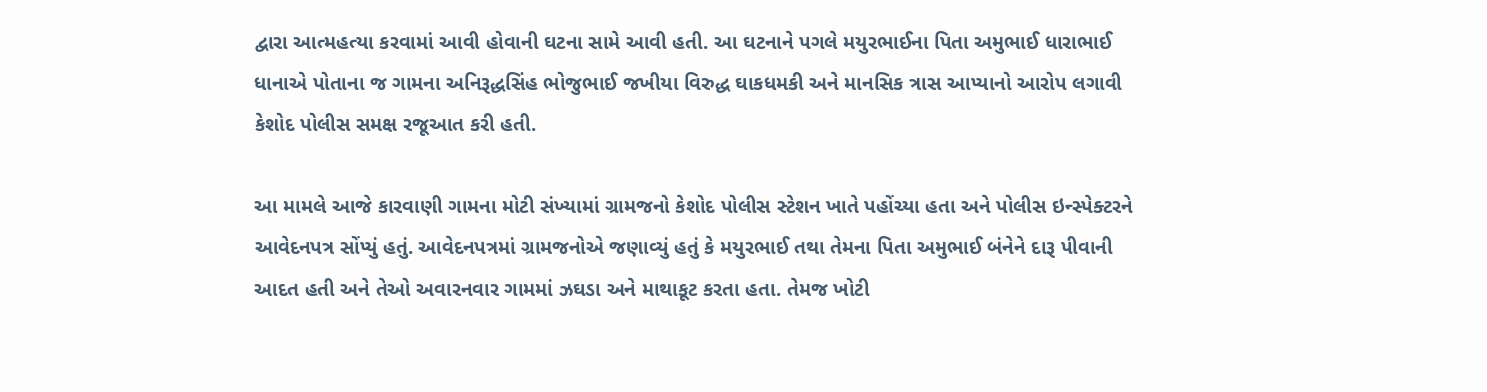દ્વારા આત્મહત્યા કરવામાં આવી હોવાની ઘટના સામે આવી હતી. આ ઘટનાને પગલે મયુરભાઈના પિતા અમુભાઈ ધારાભાઈ ધાનાએ પોતાના જ ગામના અનિરૂદ્ધસિંહ ભોજુભાઈ જખીયા વિરુદ્ધ ઘાકધમકી અને માનસિક ત્રાસ આપ્યાનો આરોપ લગાવી કેશોદ પોલીસ સમક્ષ રજૂઆત કરી હતી.

આ મામલે આજે કારવાણી ગામના મોટી સંખ્યામાં ગ્રામજનો કેશોદ પોલીસ સ્ટેશન ખાતે પહોંચ્યા હતા અને પોલીસ ઇન્સ્પેક્ટરને આવેદનપત્ર સોંપ્યું હતું. આવેદનપત્રમાં ગ્રામજનોએ જણાવ્યું હતું કે મયુરભાઈ તથા તેમના પિતા અમુભાઈ બંનેને દારૂ પીવાની આદત હતી અને તેઓ અવારનવાર ગામમાં ઝઘડા અને માથાકૂટ કરતા હતા. તેમજ ખોટી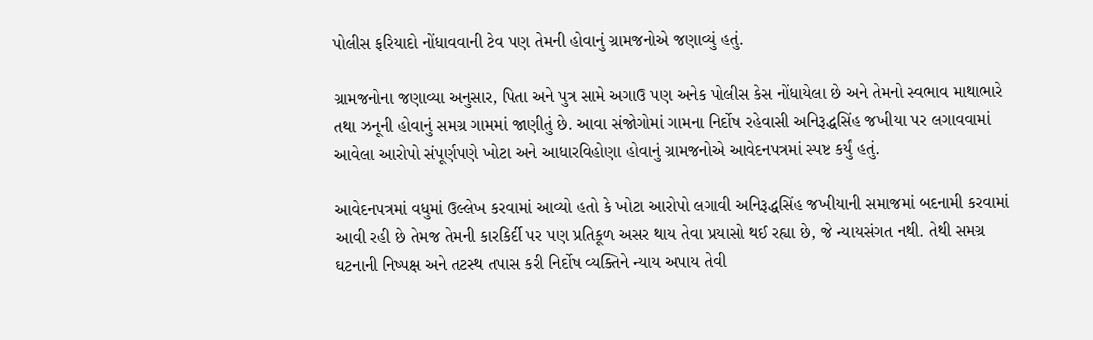પોલીસ ફરિયાદો નોંધાવવાની ટેવ પણ તેમની હોવાનું ગ્રામજનોએ જણાવ્યું હતું.

ગ્રામજનોના જણાવ્યા અનુસાર, પિતા અને પુત્ર સામે અગાઉ પણ અનેક પોલીસ કેસ નોંધાયેલા છે અને તેમનો સ્વભાવ માથાભારે તથા ઝનૂની હોવાનું સમગ્ર ગામમાં જાણીતું છે. આવા સંજોગોમાં ગામના નિર્દોષ રહેવાસી અનિરૂદ્ધસિંહ જખીયા પર લગાવવામાં આવેલા આરોપો સંપૂર્ણપણે ખોટા અને આધારવિહોણા હોવાનું ગ્રામજનોએ આવેદનપત્રમાં સ્પષ્ટ કર્યું હતું.

આવેદનપત્રમાં વધુમાં ઉલ્લેખ કરવામાં આવ્યો હતો કે ખોટા આરોપો લગાવી અનિરૂદ્ધસિંહ જખીયાની સમાજમાં બદનામી કરવામાં આવી રહી છે તેમજ તેમની કારકિર્દી પર પણ પ્રતિકૂળ અસર થાય તેવા પ્રયાસો થઈ રહ્યા છે, જે ન્યાયસંગત નથી. તેથી સમગ્ર ઘટનાની નિષ્પક્ષ અને તટસ્થ તપાસ કરી નિર્દોષ વ્યક્તિને ન્યાય અપાય તેવી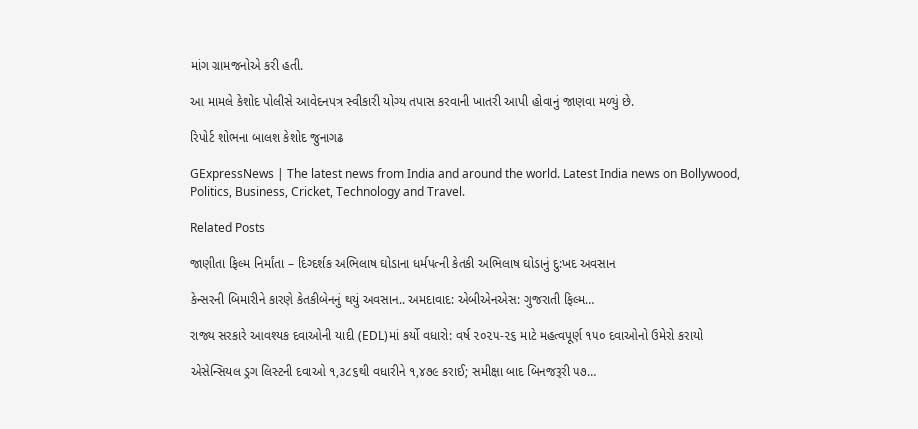માંગ ગ્રામજનોએ કરી હતી.

આ મામલે કેશોદ પોલીસે આવેદનપત્ર સ્વીકારી યોગ્ય તપાસ કરવાની ખાતરી આપી હોવાનું જાણવા મળ્યું છે.

રિપોર્ટ શોભના બાલશ કેશોદ જુનાગઢ

GExpressNews | The latest news from India and around the world. Latest India news on Bollywood, Politics, Business, Cricket, Technology and Travel.

Related Posts

જાણીતા ફિલ્મ નિર્માંતા – દિગ્દર્શક અભિલાષ ઘોડાના ધર્મપત્ની કેતકી અભિલાષ ઘોડાનું દુ:ખદ અવસાન

કેન્સરની બિમારીને કારણે કેતકીબેનનું થયું અવસાન.. અમદાવાદ: એબીએનએસ: ગુજરાતી ફિલ્મ…

રાજ્ય સરકારે આવશ્યક દવાઓની યાદી (EDL)માં કર્યો વધારો: વર્ષ ૨૦૨૫-૨૬ માટે મહત્વપૂર્ણ ૧૫૦ દવાઓનો ઉમેરો કરાયો

એસેન્સિયલ ડ્રગ લિસ્ટની દવાઓ ૧,૩૮૬થી વધારીને ૧,૪૭૯ કરાઈ; સમીક્ષા બાદ બિનજરૂરી ૫૭…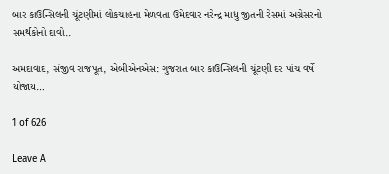બાર કાઉન્સિલની ચૂંટણીમાં લોકચાહના મેળવતા ઉમેદવાર નરેન્દ્ર માધુ જીતની રેસમાં અગ્રેસરનો સમર્થકોનો દાવો..

અમદાવાદ, સંજીવ રાજપૂત, એબીએનએસ: ગુજરાત બાર કાઉન્સિલની ચૂંટણી દર પાંચ વર્ષે યોજાય…

1 of 626

Leave A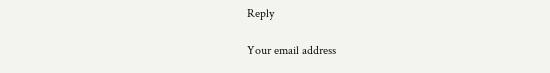Reply

Your email address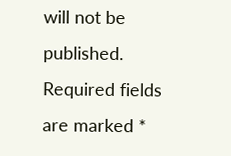will not be published. Required fields are marked *